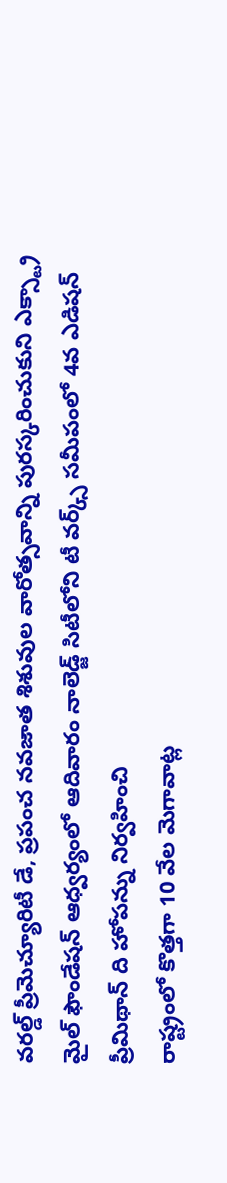వరల్డ్ ప్రీమెచ్యూరిటీ డే, ప్రపంచ నవజాత శిశువుల వారోత్సవాన్ని పురస్కరించుకుని ఎక్స్ట్రా మైల్ ఫౌండేషన్ ఆధ్వర్యంలో ఆదివారం నాలెడ్జ్ సిటీలోని టీ వర్క్స్ సమీపంలో 4వ ఎడిషన్ ప్రీమిథాన్ ది హోపన్ను నిర్వహించి
రాష్ట్రంలో కొత్తగా 10 వేల మెగావాట్ల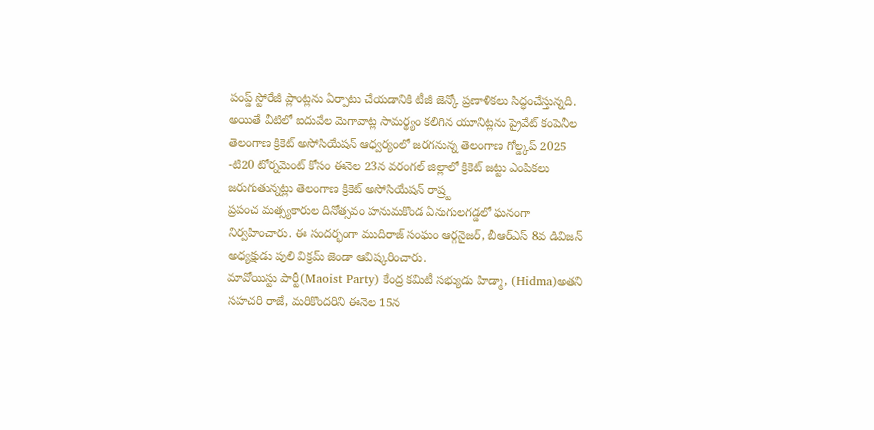పంప్డ్ స్టోరేజీ ప్లాంట్లను ఏర్పాటు చేయడానికి టీజీ జెన్కో ప్రణాళికలు సిద్ధంచేస్తున్నది. అయితే వీటిలో ఐదువేల మెగావాట్ల సామర్థ్యం కలిగిన యూనిట్లను ప్రైవేట్ కంపెనీల
తెలంగాణ క్రికెట్ అసోసియేషన్ ఆధ్వర్యంలో జరగనున్న తెలంగాణ గోల్డ్కప్ 2025 -టి20 టోర్నమెంట్ కోసం ఈనెల 23న వరంగల్ జిల్లాలో క్రికెట్ జట్టు ఎంపికలు జరుగుతున్నట్లు తెలంగాణ క్రికెట్ అసోసియేషన్ రాష్ర్ట
ప్రపంచ మత్స్యకారుల దినోత్సవం హనుమకొండ ఏనుగులగడ్డలో ఘనంగా నిర్వహించారు. ఈ సందర్భంగా ముదిరాజ్ సంఘం ఆర్గనైజర్, బీఆర్ఎస్ 8వ డివిజన్ అధ్యక్షుడు పులి విక్రమ్ జెండా ఆవిష్కరించారు.
మావోయిస్టు పార్టీ(Maoist Party) కేంద్ర కమిటీ సభ్యుడు హిడ్మా, (Hidma)అతని సహచరి రాజే, మరికొందరిని ఈనెల 15న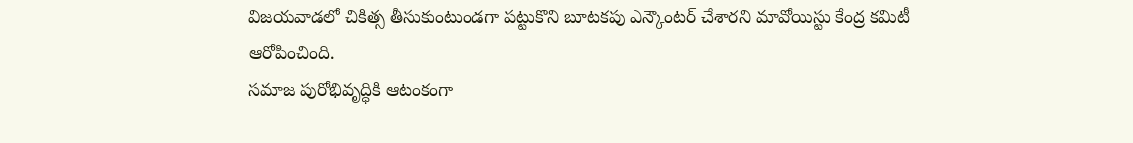విజయవాడలో చికిత్స తీసుకుంటుండగా పట్టుకొని బూటకపు ఎన్కౌంటర్ చేశారని మావోయిస్టు కేంద్ర కమిటీ ఆరోపించింది.
సమాజ పురోభివృద్ధికి ఆటంకంగా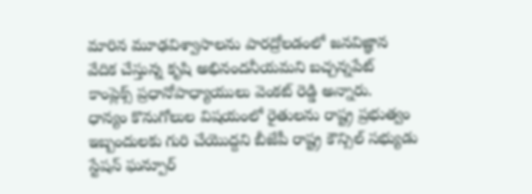మారిన మూఢవిశ్వాసాలను పారద్రోలడంలో జనవిజ్ఞాన వేదిక చేస్తున్న కృషి అభినందనీయమని బచ్చన్నపేట్ కాంప్లెక్స్ ప్రధానోపాధ్యాయులు వెంకట్ రెడ్డి అన్నారు.
ధాన్యం కొనుగోలుల విషయంలో రైతులను రాష్ట్ర ప్రభుత్వం ఇబ్బందులకు గురి చేయొద్దని బీజేపీ రాష్ట్ర కౌన్సిల్ సభ్యుడు స్టేషన్ ఘన్పూర్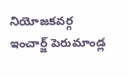నియోజకవర్గ ఇంచార్జ్ పెరుమాండ్ల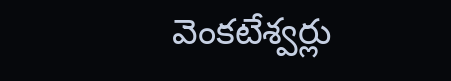వెంకటేశ్వర్లు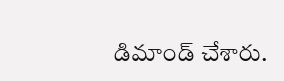డిమాండ్ చేశారు.